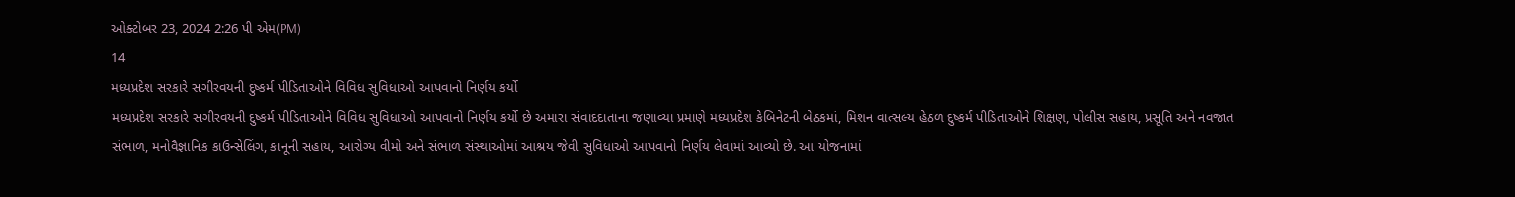ઓક્ટોબર 23, 2024 2:26 પી એમ(PM)
14
મધ્યપ્રદેશ સરકારે સગીરવયની દુષ્કર્મ પીડિતાઓને વિવિધ સુવિધાઓ આપવાનો નિર્ણય કર્યો
મધ્યપ્રદેશ સરકારે સગીરવયની દુષ્કર્મ પીડિતાઓને વિવિધ સુવિધાઓ આપવાનો નિર્ણય કર્યો છે અમારા સંવાદદાતાના જણાવ્યા પ્રમાણે મધ્યપ્રદેશ કેબિનેટની બેઠકમાં, મિશન વાત્સલ્ય હેઠળ દુષ્કર્મ પીડિતાઓને શિક્ષણ, પોલીસ સહાય, પ્રસૂતિ અને નવજાત સંભાળ, મનોવૈજ્ઞાનિક કાઉન્સેલિંગ, કાનૂની સહાય, આરોગ્ય વીમો અને સંભાળ સંસ્થાઓમાં આશ્રય જેવી સુવિધાઓ આપવાનો નિર્ણય લેવામાં આવ્યો છે. આ યોજનામાં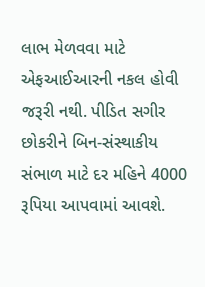લાભ મેળવવા માટે એફઆઈઆરની નકલ હોવી જરૂરી નથી. પીડિત સગીર છોકરીને બિન-સંસ્થાકીય સંભાળ માટે દર મહિને 4000 રૂપિયા આપવામાં આવશે.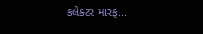કલેક્ટર મારફ...